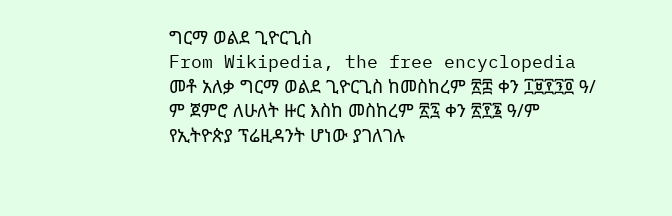ግርማ ወልደ ጊዮርጊስ
From Wikipedia, the free encyclopedia
መቶ አለቃ ግርማ ወልደ ጊዮርጊስ ከመስከረም ፳፰ ቀን ፲፱፻፺፬ ዓ/ ም ጀምሮ ለሁለት ዙር እስከ መስከረም ፳፯ ቀን ፳፻፮ ዓ/ም የኢትዮጵያ ፕሬዚዳንት ሆነው ያገለገሉ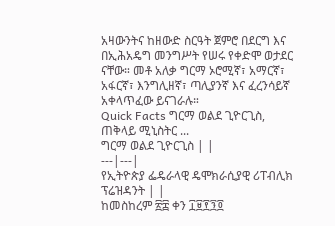አዛውንትና ከዘውድ ስርዓት ጀምሮ በደርግ እና በኢሕአዴግ መንግሥት የሠሩ የቀድሞ ወታደር ናቸው። መቶ አለቃ ግርማ ኦሮሚኛ፣ አማርኛ፣ አፋርኛ፣ እንግሊዘኛ፣ ጣሊያንኛ እና ፈረንሳይኛ አቀላጥፈው ይናገራሉ።
Quick Facts ግርማ ወልደ ጊዮርጊስ, ጠቅላይ ሚኒስትር ...
ግርማ ወልደ ጊዮርጊስ | |
---|---|
የኢትዮጵያ ፌዴራላዊ ዴሞክራሲያዊ ሪፐብሊክ ፕሬዝዳንት | |
ከመስከረም ፳፰ ቀን ፲፱፻፺፬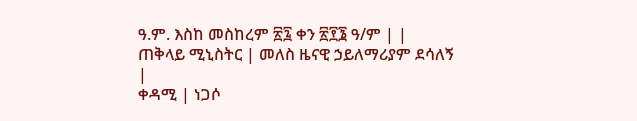ዓ.ም. እስከ መስከረም ፳፯ ቀን ፳፻፮ ዓ/ም | |
ጠቅላይ ሚኒስትር | መለስ ዜናዊ ኃይለማሪያም ደሳለኝ |
ቀዳሚ | ነጋሶ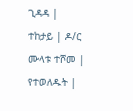ጊዳዳ |
ተከታይ | ዶ/ር ሙላቱ ተሾመ |
የተወለዱት |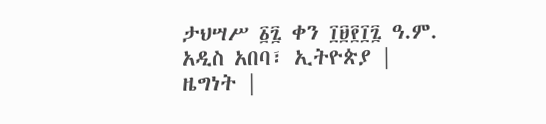ታህሣሥ ፩፯ ቀን ፲፱፻፲፯ ዓ.ም. አዲስ አበባ፣ ኢትዮጵያ |
ዜግነት |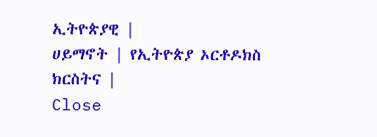ኢትዮጵያዊ |
ሀይማኖት | የኢትዮጵያ ኦርቶዶክስ ክርስትና |
Close